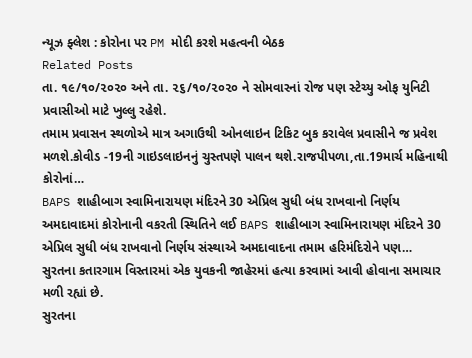ન્યૂઝ ફ્લેશ : કોરોના પર PM મોદી કરશે મહત્વની બેઠક
Related Posts
તા. ૧૯/૧૦/૨૦૨૦ અને તા. ૨૬/૧૦/૨૦૨૦ ને સોમવારનાં રોજ પણ સ્ટેચ્યુ ઓફ યુનિટી પ્રવાસીઓ માટે ખુલ્લુ રહેશે.
તમામ પ્રવાસન સ્થળોએ માત્ર અગાઉથી ઓનલાઇન ટિકિટ બુક કરાવેલ પ્રવાસીને જ પ્રવેશ મળશે.કોવીડ -19ની ગાઇડલાઇનનું ચુસ્તપણે પાલન થશે.રાજપીપળા,તા.19માર્ચ મહિનાથી કોરોનાં…
BAPS શાહીબાગ સ્વામિનારાયણ મંદિરને 30 એપ્રિલ સુધી બંધ રાખવાનો નિર્ણય
અમદાવાદમાં કોરોનાની વકરતી સ્થિતિને લઈ BAPS શાહીબાગ સ્વામિનારાયણ મંદિરને 30 એપ્રિલ સુધી બંધ રાખવાનો નિર્ણય સંસ્થાએ અમદાવાદના તમામ હરિમંદિરોને પણ…
સુરતના કતારગામ વિસ્તારમાં એક યુવકની જાહેરમાં હત્યા કરવામાં આવી હોવાના સમાચાર મળી રહ્યાં છે.
સુરતના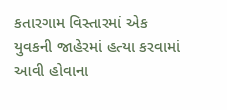કતારગામ વિસ્તારમાં એક યુવકની જાહેરમાં હત્યા કરવામાં આવી હોવાના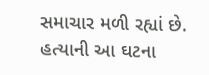સમાચાર મળી રહ્યાં છે. હત્યાની આ ઘટના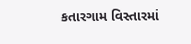કતારગામ વિસ્તારમાં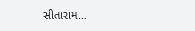સીતારામ…